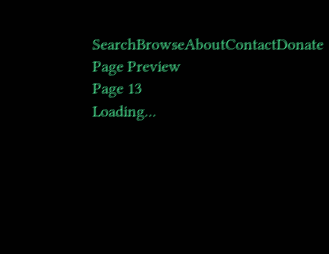SearchBrowseAboutContactDonate
Page Preview
Page 13
Loading...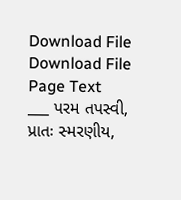Download File
Download File
Page Text
___ પરમ તપસ્વી, પ્રાતઃ સ્મરણીય,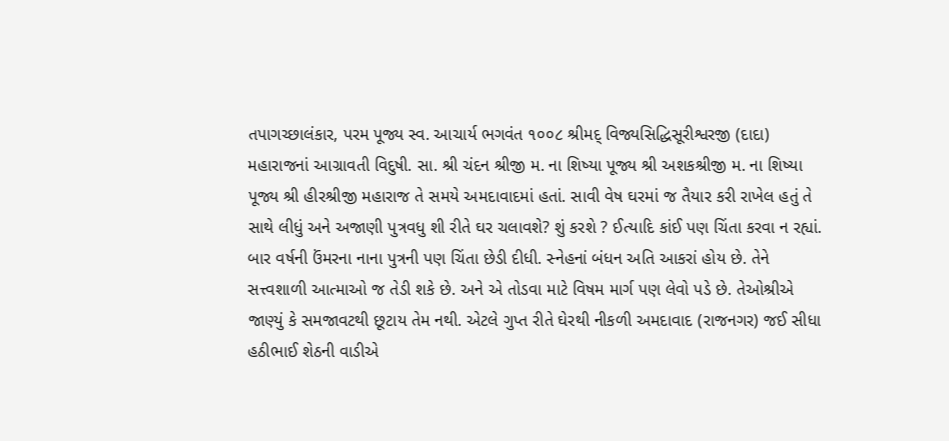તપાગચ્છાલંકાર, પરમ પૂજ્ય સ્વ. આચાર્ય ભગવંત ૧૦૦૮ શ્રીમદ્ વિજ્યસિદ્ધિસૂરીશ્વરજી (દાદા) મહારાજનાં આગ્રાવતી વિદુષી. સા. શ્રી ચંદન શ્રીજી મ. ના શિષ્યા પૂજ્ય શ્રી અશકશ્રીજી મ. ના શિષ્યા પૂજ્ય શ્રી હીરશ્રીજી મહારાજ તે સમયે અમદાવાદમાં હતાં. સાવી વેષ ઘરમાં જ તૈયાર કરી રાખેલ હતું તે સાથે લીધું અને અજાણી પુત્રવધુ શી રીતે ઘર ચલાવશે? શું કરશે ? ઈત્યાદિ કાંઈ પણ ચિંતા કરવા ન રહ્યાં. બાર વર્ષની ઉંમરના નાના પુત્રની પણ ચિંતા છેડી દીધી. સ્નેહનાં બંધન અતિ આકરાં હોય છે. તેને સત્ત્વશાળી આત્માઓ જ તેડી શકે છે. અને એ તોડવા માટે વિષમ માર્ગ પણ લેવો પડે છે. તેઓશ્રીએ જાણ્યું કે સમજાવટથી છૂટાય તેમ નથી. એટલે ગુપ્ત રીતે ઘેરથી નીકળી અમદાવાદ (રાજનગર) જઈ સીધા હઠીભાઈ શેઠની વાડીએ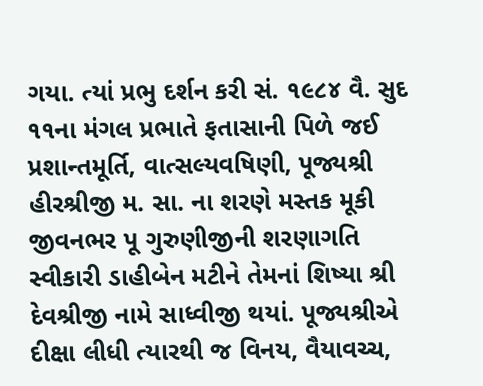ગયા. ત્યાં પ્રભુ દર્શન કરી સં. ૧૯૮૪ વૈ. સુદ ૧૧ના મંગલ પ્રભાતે ફતાસાની પિળે જઈ પ્રશાન્તમૂર્તિ, વાત્સલ્યવષિણી, પૂજ્યશ્રી હીરશ્રીજી મ. સા. ના શરણે મસ્તક મૂકી જીવનભર પૂ ગુરુણીજીની શરણાગતિ સ્વીકારી ડાહીબેન મટીને તેમનાં શિષ્યા શ્રી દેવશ્રીજી નામે સાધ્વીજી થયાં. પૂજ્યશ્રીએ દીક્ષા લીધી ત્યારથી જ વિનય, વૈયાવચ્ચ,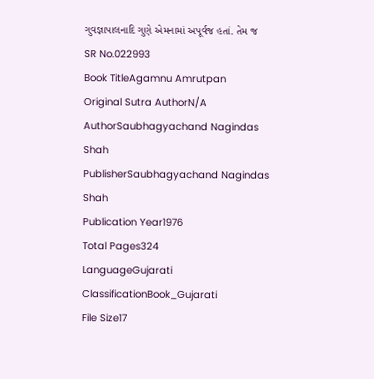ગુવજ્ઞાપાલનાદિ ગુણે એમનામાં અપૂર્વજ હતાં. તેમ જ
SR No.022993
Book TitleAgamnu Amrutpan
Original Sutra AuthorN/A
AuthorSaubhagyachand Nagindas Shah
PublisherSaubhagyachand Nagindas Shah
Publication Year1976
Total Pages324
LanguageGujarati
ClassificationBook_Gujarati
File Size17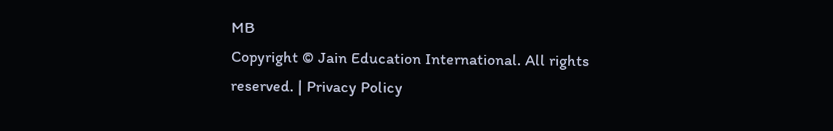MB
Copyright © Jain Education International. All rights reserved. | Privacy Policy